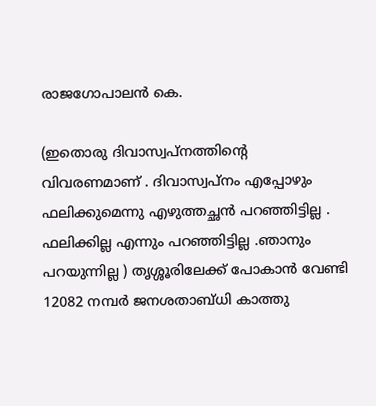രാജഗോപാലൻ കെ.

(ഇതൊരു ദിവാസ്വപ്നത്തിന്റെ വിവരണമാണ് . ദിവാസ്വപ്നം എപ്പോഴും ഫലിക്കുമെന്നു എഴുത്തച്ഛൻ പറഞ്ഞിട്ടില്ല . ഫലിക്കില്ല എന്നും പറഞ്ഞിട്ടില്ല .ഞാനും പറയുന്നില്ല ) തൃശ്ശൂരിലേക്ക് പോകാൻ വേണ്ടി 12082 നമ്പർ ജനശതാബ്ധി കാത്തു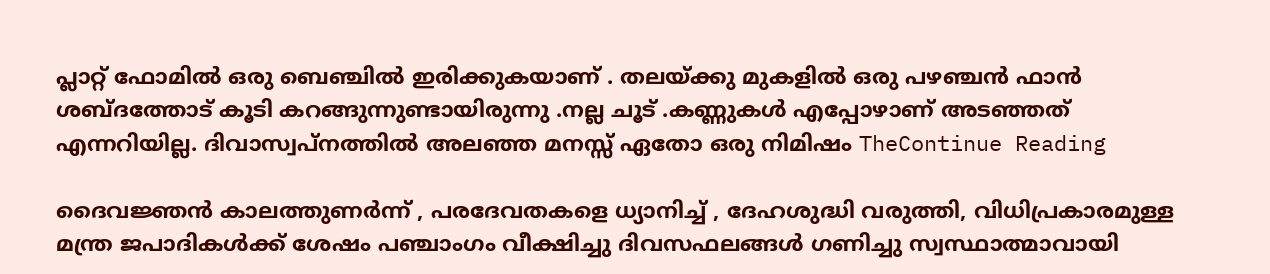പ്ലാറ്റ് ഫോമിൽ ഒരു ബെഞ്ചിൽ ഇരിക്കുകയാണ് . തലയ്ക്കു മുകളിൽ ഒരു പഴഞ്ചൻ ഫാൻ ശബ്ദത്തോട് കൂടി കറങ്ങുന്നുണ്ടായിരുന്നു .നല്ല ചൂട് .കണ്ണുകൾ എപ്പോഴാണ് അടഞ്ഞത് എന്നറിയില്ല. ദിവാസ്വപ്നത്തിൽ അലഞ്ഞ മനസ്സ് ഏതോ ഒരു നിമിഷം TheContinue Reading

ദൈവജ്ഞൻ കാലത്തുണർന്ന് , പരദേവതകളെ ധ്യാനിച്ച് , ദേഹശുദ്ധി വരുത്തി, വിധിപ്രകാരമുള്ള മന്ത്ര ജപാദികൾക്ക് ശേഷം പഞ്ചാംഗം വീക്ഷിച്ചു ദിവസഫലങ്ങൾ ഗണിച്ചു സ്വസ്ഥാത്മാവായി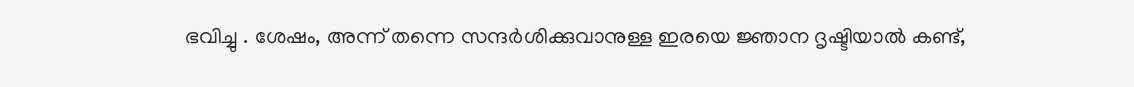ഭവിച്ചു . ശേഷം, അന്ന് തന്നെ സന്ദർശിക്കുവാനുള്ള ഇരയെ ജ്ഞാന ദൃഷ്ടിയാൽ കണ്ട്,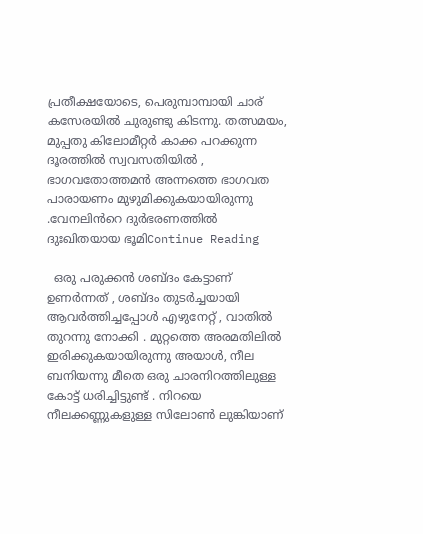പ്രതീക്ഷയോടെ, പെരുമ്പാമ്പായി ചാര് കസേരയിൽ ചുരുണ്ടു കിടന്നു. തത്സമയം, മുപ്പതു കിലോമീറ്റർ കാക്ക പറക്കുന്ന ദൂരത്തിൽ സ്വവസതിയിൽ , ഭാഗവതോത്തമൻ അന്നത്തെ ഭാഗവത പാരായണം മുഴുമിക്കുകയായിരുന്നു .വേനലിൻറെ ദുർഭരണത്തിൽ ദുഃഖിതയായ ഭൂമിContinue Reading

  ഒരു പരുക്കൻ ശബ്ദം കേട്ടാണ് ഉണർന്നത് , ശബ്ദം തുടർച്ചയായി ആവർത്തിച്ചപ്പോൾ എഴുനേറ്റ് , വാതിൽ തുറന്നു നോക്കി . മുറ്റത്തെ അരമതിലിൽ ഇരിക്കുകയായിരുന്നു അയാൾ, നീല ബനിയന്നു മീതെ ഒരു ചാരനിറത്തിലുള്ള കോട്ട് ധരിച്ചിട്ടുണ്ട് . നിറയെ നീലക്കണ്ണുകളുള്ള സിലോൺ ലുങ്കിയാണ്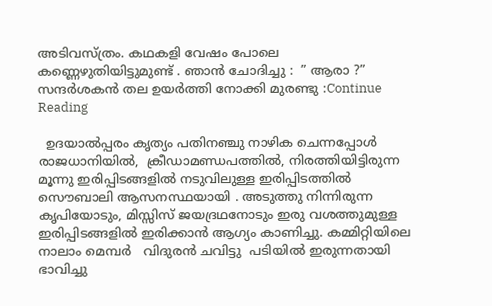അടിവസ്ത്രം. കഥകളി വേഷം പോലെ കണ്ണെഴുതിയിട്ടുമുണ്ട് . ഞാൻ ചോദിച്ചു :  ” ആരാ ?” സന്ദർശകൻ തല ഉയർത്തി നോക്കി മുരണ്ടു :Continue Reading

  ഉദയാൽപ്പരം കൃത്യം പതിനഞ്ചു നാഴിക ചെന്നപ്പോൾ രാജധാനിയിൽ,  ക്രീഡാമണ്ഡപത്തിൽ, നിരത്തിയിട്ടിരുന്ന മൂന്നു ഇരിപ്പിടങ്ങളിൽ നടുവിലുള്ള ഇരിപ്പിടത്തിൽ  സൌബാലി ആസനസ്ഥയായി . അടുത്തു നിന്നിരുന്ന  കൃപിയോടും, മിസ്സിസ് ജയദ്രഥനോടും ഇരു വശത്തുമുള്ള ഇരിപ്പിടങ്ങളിൽ ഇരിക്കാൻ ആഗ്യം കാണിച്ചു. കമ്മിറ്റിയിലെ നാലാം മെമ്പർ   വിദുരൻ ചവിട്ടു  പടിയിൽ ഇരുന്നതായി ഭാവിച്ചു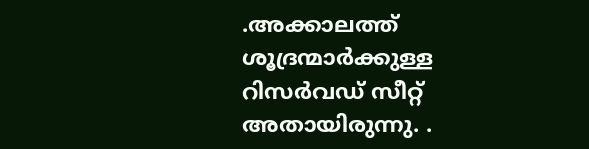.അക്കാലത്ത് ശൂദ്രന്മാർക്കുള്ള റിസർവഡ് സീറ്റ് അതായിരുന്നു. .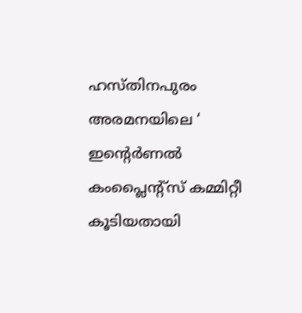ഹസ്തിനപുരം അരമനയിലെ ‘ ഇന്റെർണൽ കംപ്ലൈന്റ്സ് കമ്മിറ്റീ കൂടിയതായി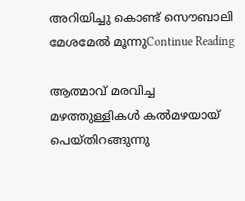അറിയിച്ചു കൊണ്ട് സൌബാലി മേശമേൽ മൂന്നുContinue Reading

ആത്മാവ് മരവിച്ച മഴത്തുള്ളികൾ കൽമഴയായ് പെയ്തിറങ്ങുന്നു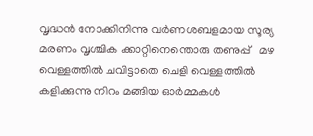വൃദ്ധൻ നോക്കിനിന്നു വർണശബളമായ സൂര്യ മരണം വൃശ്ചിക ക്കാറ്റിനെന്തൊരു തണുപ്പ്   മഴ വെള്ളത്തിൽ ചവിട്ടാതെ ചെളി വെള്ളത്തിൽ കളിക്കുന്നു നിറം മങ്ങിയ ഓർമ്മകൾ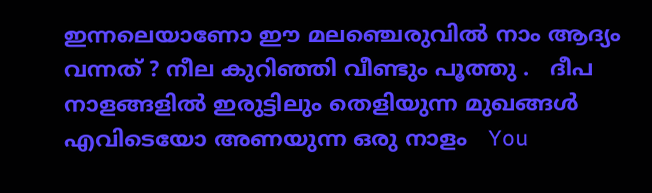ഇന്നലെയാണോ ഈ മലഞ്ചെരുവിൽ നാം ആദ്യം വന്നത് ? നീല കുറിഞ്ഞി വീണ്ടും പൂത്തു .   ദീപ നാളങ്ങളിൽ ഇരുട്ടിലും തെളിയുന്ന മുഖങ്ങൾ എവിടെയോ അണയുന്ന ഒരു നാളം   You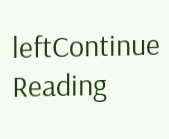leftContinue Reading